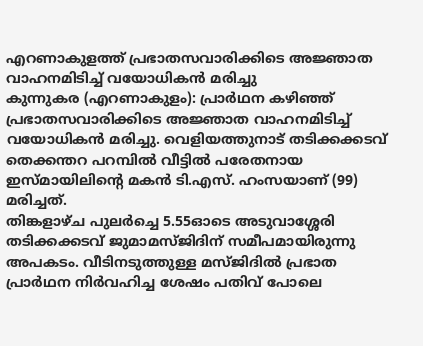എറണാകുളത്ത് പ്രഭാതസവാരിക്കിടെ അജ്ഞാത വാഹനമിടിച്ച് വയോധികൻ മരിച്ചു
കുന്നുകര (എറണാകുളം): പ്രാർഥന കഴിഞ്ഞ് പ്രഭാതസവാരിക്കിടെ അജ്ഞാത വാഹനമിടിച്ച് വയോധികൻ മരിച്ചു. വെളിയത്തുനാട് തടിക്കക്കടവ് തെക്കന്തറ പറമ്പിൽ വീട്ടിൽ പരേതനായ ഇസ്മായിലിന്റെ മകൻ ടി.എസ്. ഹംസയാണ് (99) മരിച്ചത്.
തിങ്കളാഴ്ച പുലർച്ചെ 5.55ഓടെ അടുവാശ്ശേരി തടിക്കക്കടവ് ജുമാമസ്ജിദിന് സമീപമായിരുന്നു അപകടം. വീടിനടുത്തുള്ള മസ്ജിദിൽ പ്രഭാത പ്രാർഥന നിർവഹിച്ച ശേഷം പതിവ് പോലെ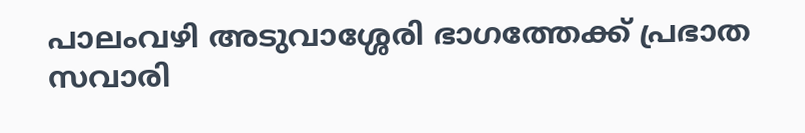പാലംവഴി അടുവാശ്ശേരി ഭാഗത്തേക്ക് പ്രഭാത സവാരി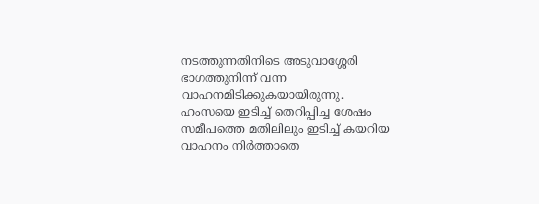നടത്തുന്നതിനിടെ അടുവാശ്ശേരി ഭാഗത്തുനിന്ന് വന്ന വാഹനമിടിക്കുകയായിരുന്നു.
ഹംസയെ ഇടിച്ച് തെറിപ്പിച്ച ശേഷം സമീപത്തെ മതിലിലും ഇടിച്ച് കയറിയ വാഹനം നിർത്താതെ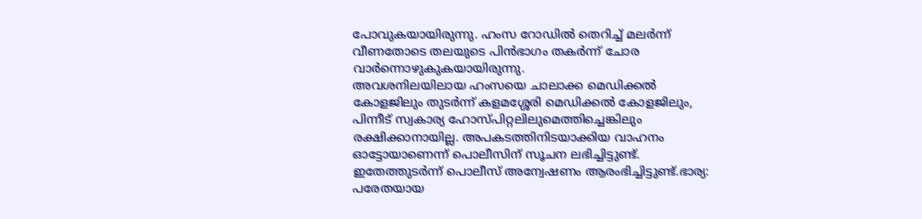പോവുകയായിരുന്നു. ഹംസ റോഡിൽ തെറിച്ച് മലർന്ന് വീണതോടെ തലയുടെ പിൻഭാഗം തകർന്ന് ചോര വാർന്നൊഴുകുകയായിരുന്നു.
അവശനിലയിലായ ഹംസയെ ചാലാക്ക മെഡിക്കൽ കോളജിലും തുടർന്ന് കളമശ്ശേരി മെഡിക്കൽ കോളജിലും, പിന്നീട് സ്വകാര്യ ഹോസ്പിറ്റലിലുമെത്തിച്ചെങ്കിലും രക്ഷിക്കാനായില്ല. അപകടത്തിനിടയാക്കിയ വാഹനം ഓട്ടോയാണെന്ന് പൊലീസിന് സൂചന ലഭിച്ചിട്ടുണ്ട്. ഇതേത്തുടർന്ന് പൊലീസ് അന്വേഷണം ആരംഭിച്ചിട്ടുണ്ട്.ഭാര്യ: പരേതയായ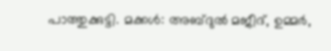പാത്തുക്കുട്ടി. മക്കൾ: അബ്ദുൽ മജീദ്, ഉമ്മർ,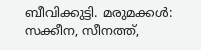ബീവിക്കുട്ടി. മരുമക്കൾ: സക്കീന, സീനത്ത്,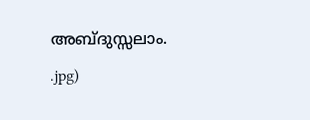അബ്ദുസ്സലാം.
.jpg)